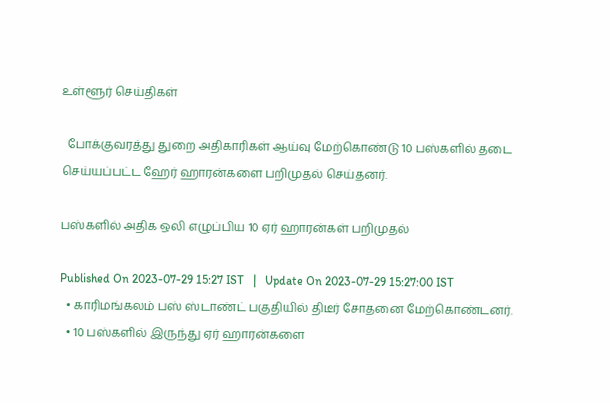உள்ளூர் செய்திகள்

  போக்குவரத்து துறை அதிகாரிகள் ஆய்வு மேற்கொண்டு 10 பஸ்களில் தடை செய்யப்பட்ட ஹேர் ஹாரன்களை பறிமுதல் செய்தனர்.

பஸ்களில் அதிக ஒலி எழுப்பிய 10 ஏர் ஹாரன்கள் பறிமுதல்

Published On 2023-07-29 15:27 IST   |   Update On 2023-07-29 15:27:00 IST
  • காரிமங்கலம் பஸ் ஸ்டாண்ட் பகுதியில் திடீர் சோதனை மேற்கொண்டனர்.
  • 10 பஸ்களில் இருந்து ஏர் ஹாரன்களை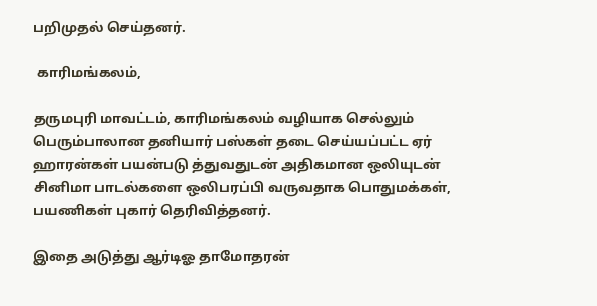பறிமுதல் செய்தனர்.

 காரிமங்கலம்,

தருமபுரி மாவட்டம், காரிமங்கலம் வழியாக செல்லும் பெரும்பாலான தனியார் பஸ்கள் தடை செய்யப்பட்ட ஏர் ஹாரன்கள் பயன்படு த்துவதுடன் அதிகமான ஒலியுடன் சினிமா பாடல்களை ஒலிபரப்பி வருவதாக பொதுமக்கள், பயணிகள் புகார் தெரிவித்தனர்.

இதை அடுத்து ஆர்டிஓ தாமோதரன்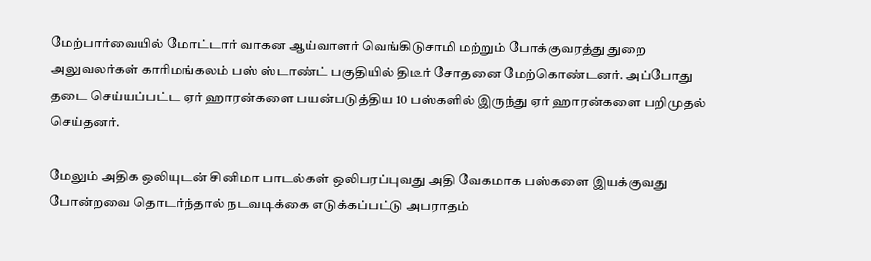மேற்பார்வையில் மோட்டார் வாகன ஆய்வாளர் வெங்கிடுசாமி மற்றும் போக்குவரத்து துறை அலுவலர்கள் காரிமங்கலம் பஸ் ஸ்டாண்ட் பகுதியில் திடீர் சோதனை மேற்கொண்டனர். அப்போது தடை செய்யப்பட்ட ஏர் ஹாரன்களை பயன்படுத்திய 10 பஸ்களில் இருந்து ஏர் ஹாரன்களை பறிமுதல் செய்தனர்.

மேலும் அதிக ஒலியுடன் சினிமா பாடல்கள் ஒலிபரப்புவது அதி வேகமாக பஸ்களை இயக்குவது போன்றவை தொடர்ந்தால் நடவடிக்கை எடுக்கப்பட்டு அபராதம்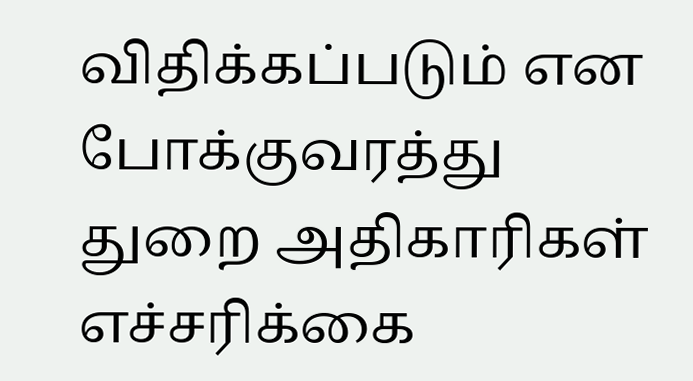விதிக்கப்படும் என போக்குவரத்து துறை அதிகாரிகள் எச்சரிக்கை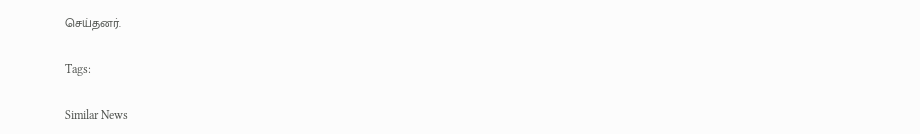செய்தனர்.

Tags:

Similar News